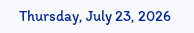Thursday, July 23, 2026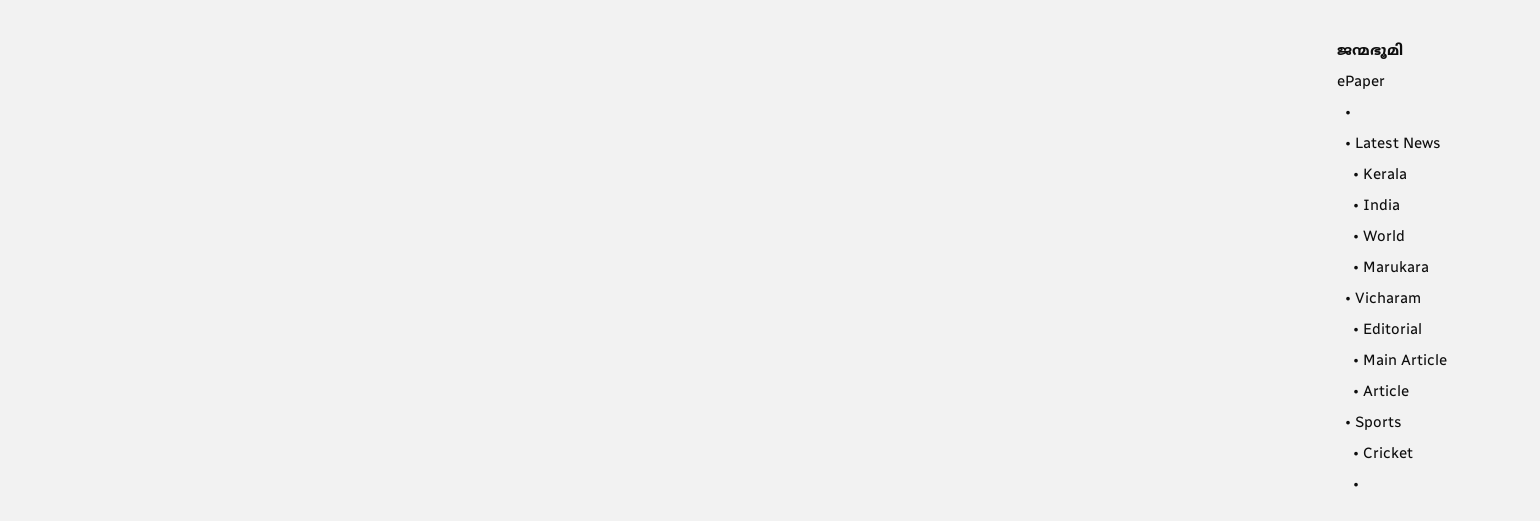ജന്മഭൂമി
ePaper
  •
  • Latest News
    • Kerala
    • India
    • World
    • Marukara
  • Vicharam
    • Editorial
    • Main Article
    • Article
  • Sports
    • Cricket
    •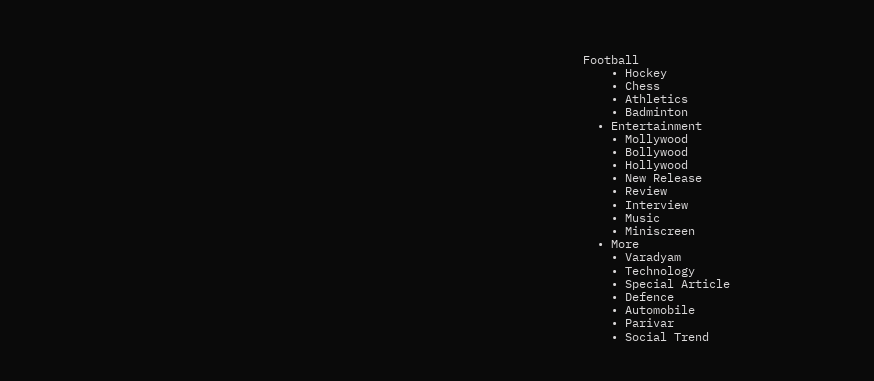Football
    • Hockey
    • Chess
    • Athletics
    • Badminton
  • Entertainment
    • Mollywood
    • Bollywood
    • Hollywood
    • New Release
    • Review
    • Interview
    • Music
    • Miniscreen
  • More
    • Varadyam
    • Technology
    • Special Article
    • Defence
    • Automobile
    • Parivar
    • Social Trend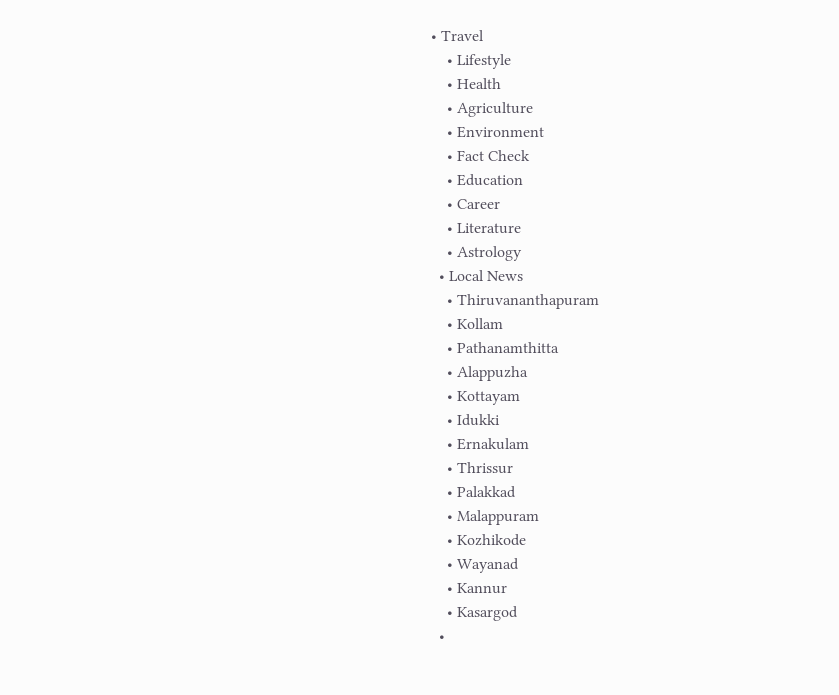• Travel
    • Lifestyle
    • Health
    • Agriculture
    • Environment
    • Fact Check
    • Education
    • Career
    • Literature
    • Astrology
  • Local News
    • Thiruvananthapuram
    • Kollam
    • Pathanamthitta
    • Alappuzha
    • Kottayam
    • Idukki
    • Ernakulam
    • Thrissur
    • Palakkad
    • Malappuram
    • Kozhikode
    • Wayanad
    • Kannur
    • Kasargod
  •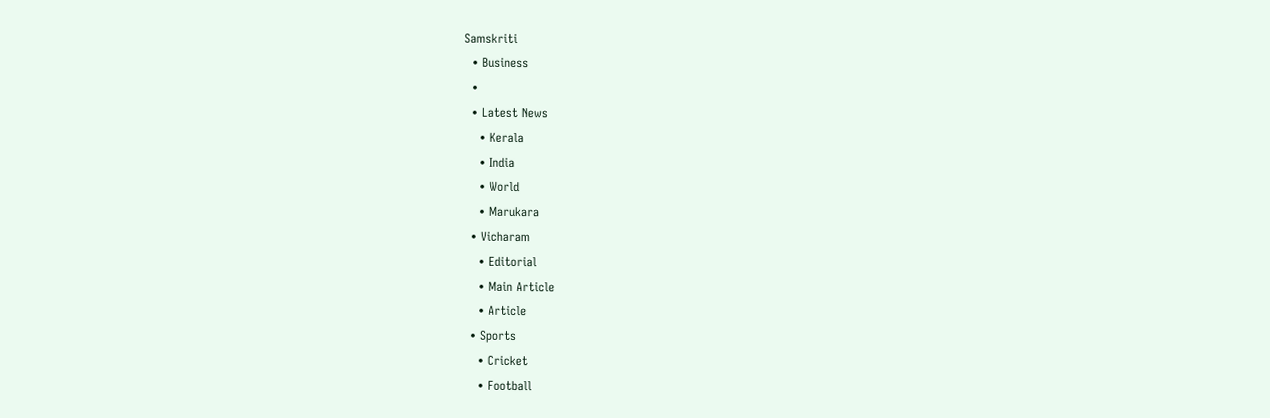Samskriti
  • Business
  •
  • Latest News
    • Kerala
    • India
    • World
    • Marukara
  • Vicharam
    • Editorial
    • Main Article
    • Article
  • Sports
    • Cricket
    • Football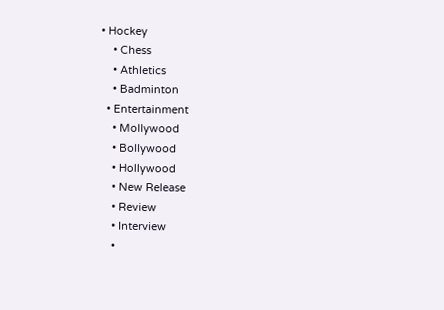• Hockey
    • Chess
    • Athletics
    • Badminton
  • Entertainment
    • Mollywood
    • Bollywood
    • Hollywood
    • New Release
    • Review
    • Interview
    •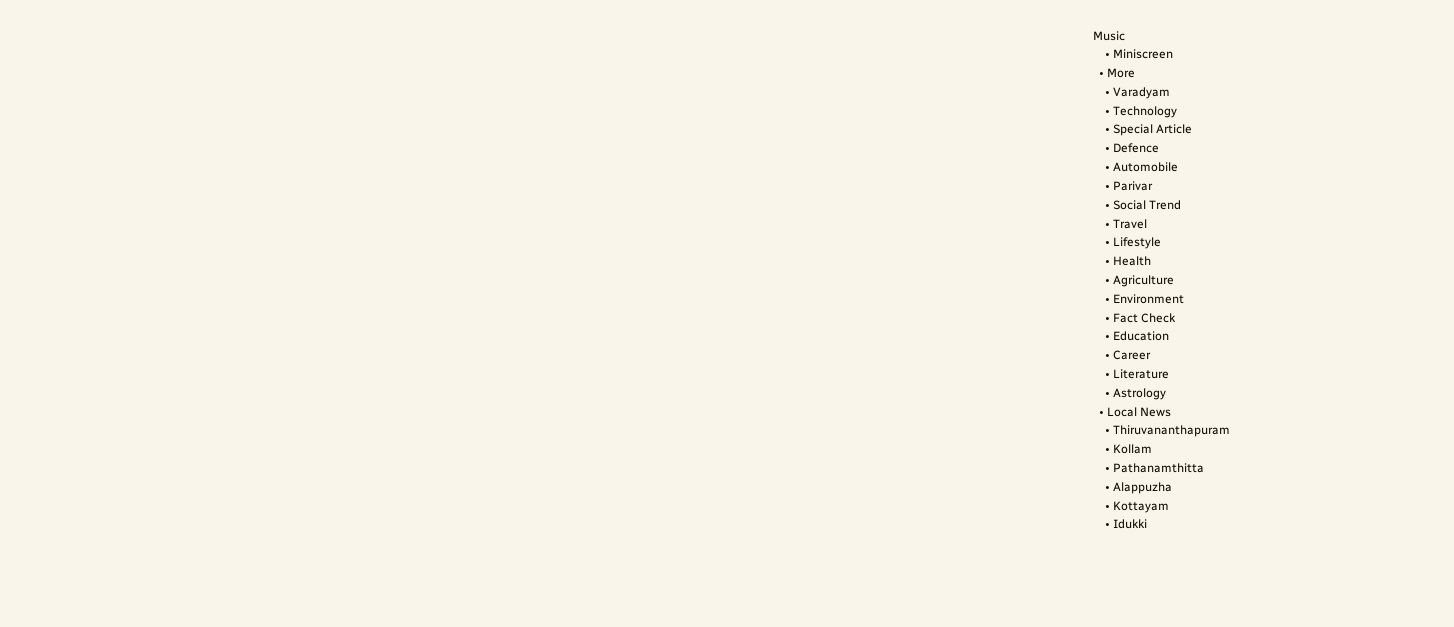Music
    • Miniscreen
  • More
    • Varadyam
    • Technology
    • Special Article
    • Defence
    • Automobile
    • Parivar
    • Social Trend
    • Travel
    • Lifestyle
    • Health
    • Agriculture
    • Environment
    • Fact Check
    • Education
    • Career
    • Literature
    • Astrology
  • Local News
    • Thiruvananthapuram
    • Kollam
    • Pathanamthitta
    • Alappuzha
    • Kottayam
    • Idukki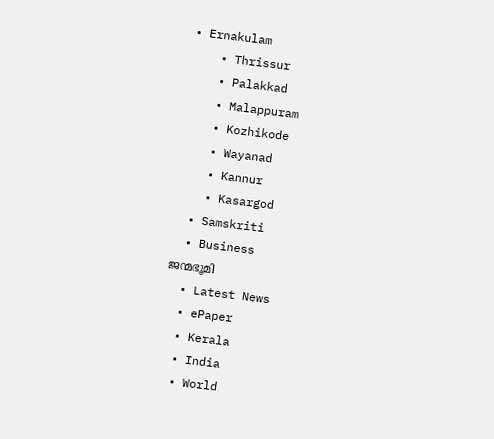• Ernakulam
    • Thrissur
    • Palakkad
    • Malappuram
    • Kozhikode
    • Wayanad
    • Kannur
    • Kasargod
  • Samskriti
  • Business
ജന്മഭൂമി
  • Latest News
  • ePaper
  • Kerala
  • India
  • World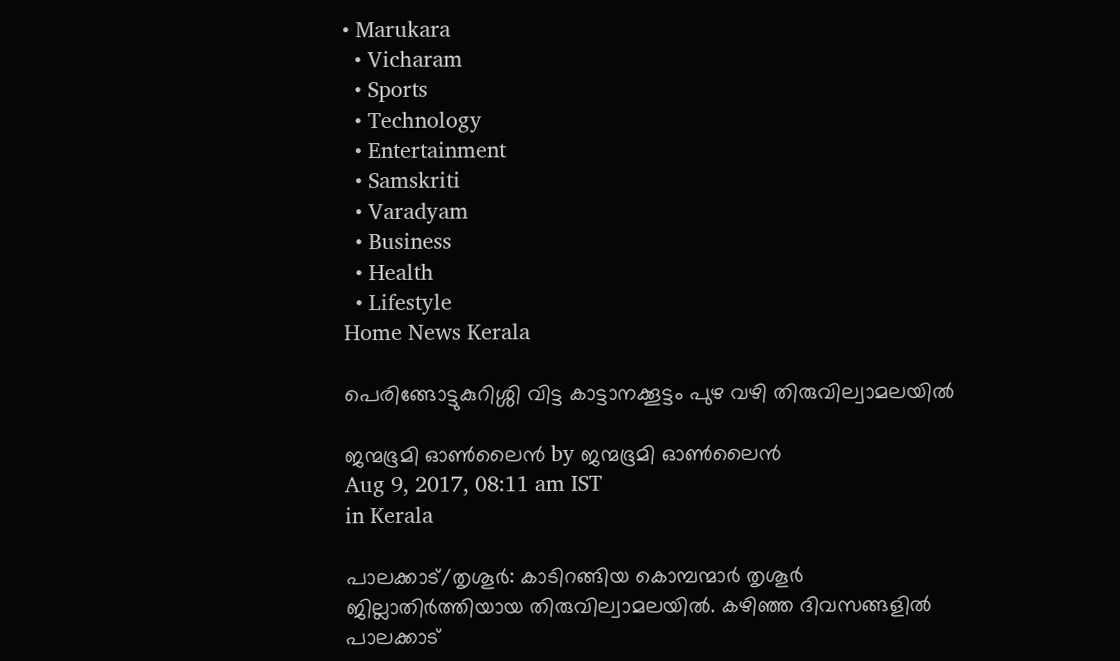• Marukara
  • Vicharam
  • Sports
  • Technology
  • Entertainment
  • Samskriti
  • Varadyam
  • Business
  • Health
  • Lifestyle
Home News Kerala

പെരിങ്ങോട്ടുകുറിശ്ശി വിട്ട കാട്ടാനക്കൂട്ടം പുഴ വഴി തിരുവില്വാമലയില്‍

ജന്മഭൂമി ഓണ്‍ലൈന്‍ by ജന്മഭൂമി ഓണ്‍ലൈന്‍
Aug 9, 2017, 08:11 am IST
in Kerala

പാലക്കാട്/തൃശൂര്‍: കാടിറങ്ങിയ കൊമ്പന്മാര്‍ തൃശൂര്‍ ജില്ലാതിര്‍ത്തിയായ തിരുവില്വാമലയില്‍. കഴിഞ്ഞ ദിവസങ്ങളില്‍ പാലക്കാട്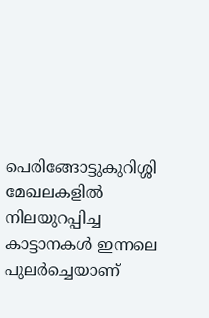പെരിങ്ങോട്ടുകുറിശ്ശി മേഖലകളില്‍ നിലയുറപ്പിച്ച കാട്ടാനകള്‍ ഇന്നലെ പുലര്‍ച്ചെയാണ്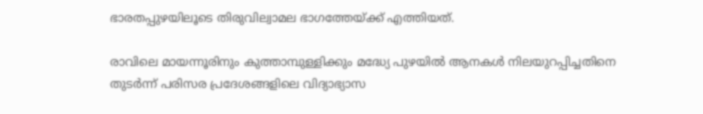ഭാരതപ്പുഴയിലൂടെ തിരുവില്വാമല ഭാഗത്തേയ്‌ക്ക് എത്തിയത്.

രാവിലെ മായന്നൂരിനും കുത്താമ്പുള്ളിക്കും മദ്ധ്യേ പുഴയില്‍ ആനകള്‍ നിലയുറപ്പിച്ചതിനെ തുടര്‍ന്ന് പരിസര പ്രദേശങ്ങളിലെ വിദ്യാഭ്യാസ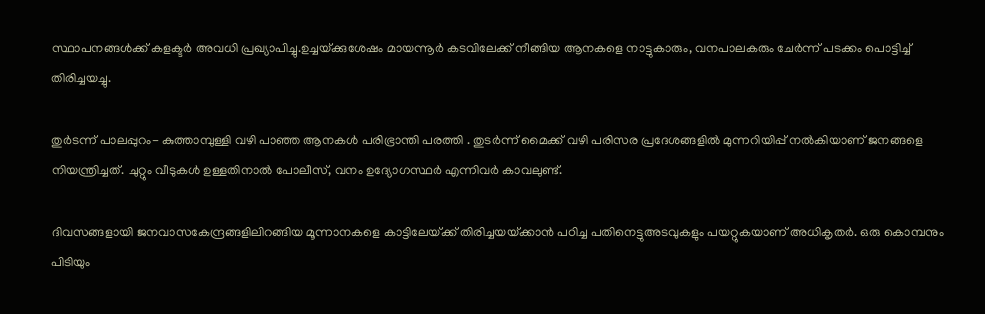സ്ഥാപനങ്ങള്‍ക്ക് കളക്ടര്‍ അവധി പ്രഖ്യാപിച്ചു.ഉച്ചയ്‌ക്കുശേഷം മായന്നൂര്‍ കടവിലേക്ക് നീങ്ങിയ ആനകളെ നാട്ടുകാരും, വനപാലകരും ചേര്‍ന്ന് പടക്കം പൊട്ടിച്ച് തിരിച്ചയച്ചു.

തുര്‍ടന്ന് പാലപ്പുറം- കുത്താമ്പുള്ളി വഴി പാഞ്ഞ ആനകള്‍ പരിഭ്രാന്തി പരത്തി . തുടര്‍ന്ന് മൈക്ക് വഴി പരിസര പ്രദേശങ്ങളില്‍ മുന്നറിയിപ്പ് നല്‍കിയാണ് ജനങ്ങളെ നിയന്ത്രിച്ചത്. ചുറ്റും വീടുകള്‍ ഉള്ളതിനാല്‍ പോലീസ്, വനം ഉദ്യോഗസ്ഥര്‍ എന്നിവര്‍ കാവലുണ്ട്.

ദിവസങ്ങളായി ജനവാസകേന്ദ്രങ്ങളിലിറങ്ങിയ മൂന്നാനകളെ കാട്ടിലേയ്‌ക്ക് തിരിച്ചയയ്‌ക്കാന്‍ പഠിച്ച പതിനെട്ടുഅടവുകളും പയറ്റുകയാണ് അധികൃതര്‍. ഒരു കൊമ്പനും പിടിയും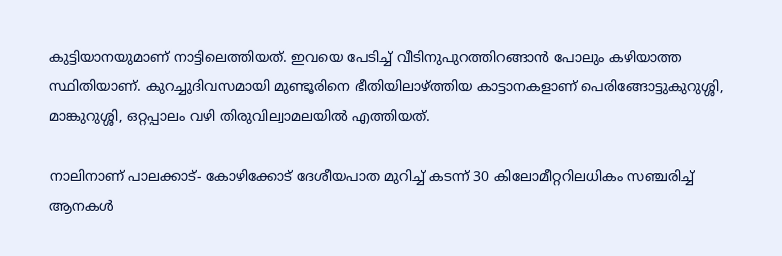കുട്ടിയാനയുമാണ് നാട്ടിലെത്തിയത്. ഇവയെ പേടിച്ച് വീടിനുപുറത്തിറങ്ങാന്‍ പോലും കഴിയാത്ത സ്ഥിതിയാണ്. കുറച്ചുദിവസമായി മുണ്ടൂരിനെ ഭീതിയിലാഴ്‌ത്തിയ കാട്ടാനകളാണ് പെരിങ്ങോട്ടുകുറുശ്ശി, മാങ്കുറുശ്ശി, ഒറ്റപ്പാലം വഴി തിരുവില്വാമലയില്‍ എത്തിയത്.

നാലിനാണ് പാലക്കാട്- കോഴിക്കോട് ദേശീയപാത മുറിച്ച് കടന്ന് 30 കിലോമീറ്ററിലധികം സഞ്ചരിച്ച് ആനകള്‍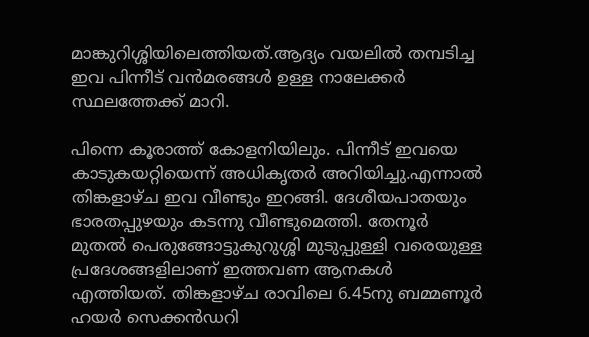മാങ്കുറിശ്ശിയിലെത്തിയത്.ആദ്യം വയലില്‍ തമ്പടിച്ച ഇവ പിന്നീട് വന്‍മരങ്ങള്‍ ഉള്ള നാലേക്കര്‍ സ്ഥലത്തേക്ക് മാറി.

പിന്നെ കൂരാത്ത് കോളനിയിലും. പിന്നീട് ഇവയെ കാടുകയറ്റിയെന്ന് അധികൃതര്‍ അറിയിച്ചു.എന്നാല്‍ തിങ്കളാഴ്ച ഇവ വീണ്ടും ഇറങ്ങി. ദേശീയപാതയും ഭാരതപ്പുഴയും കടന്നു വീണ്ടുമെത്തി. തേനൂര്‍ മുതല്‍ പെരുങ്ങോട്ടുകുറുശ്ശി മുടുപ്പുള്ളി വരെയുള്ള പ്രദേശങ്ങളിലാണ് ഇത്തവണ ആനകള്‍ എത്തിയത്. തിങ്കളാഴ്ച രാവിലെ 6.45നു ബമ്മണൂര്‍ ഹയര്‍ സെക്കന്‍ഡറി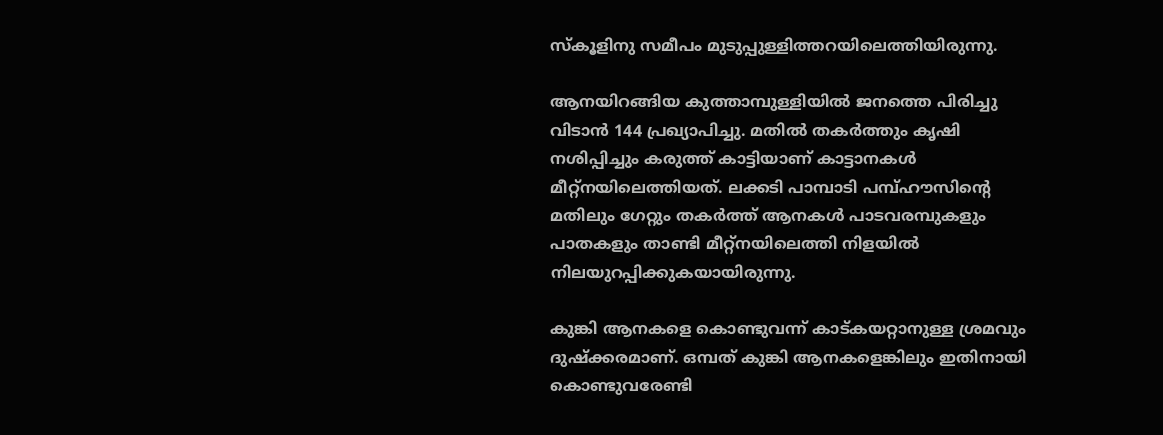സ്‌കൂളിനു സമീപം മുടുപ്പുള്ളിത്തറയിലെത്തിയിരുന്നു.

ആനയിറങ്ങിയ കുത്താമ്പുള്ളിയില്‍ ജനത്തെ പിരിച്ചു വിടാന്‍ 144 പ്രഖ്യാപിച്ചു. മതില്‍ തകര്‍ത്തും കൃഷി നശിപ്പിച്ചും കരുത്ത് കാട്ടിയാണ് കാട്ടാനകള്‍ മീറ്റ്‌നയിലെത്തിയത്. ലക്കടി പാമ്പാടി പമ്പ്ഹൗസിന്റെ മതിലും ഗേറ്റും തകര്‍ത്ത് ആനകള്‍ പാടവരമ്പുകളും പാതകളും താണ്ടി മീറ്റ്‌നയിലെത്തി നിളയില്‍ നിലയുറപ്പിക്കുകയായിരുന്നു.

കുങ്കി ആനകളെ കൊണ്ടുവന്ന് കാട്കയറ്റാനുള്ള ശ്രമവും ദുഷ്‌ക്കരമാണ്. ഒമ്പത് കുങ്കി ആനകളെങ്കിലും ഇതിനായി കൊണ്ടുവരേണ്ടി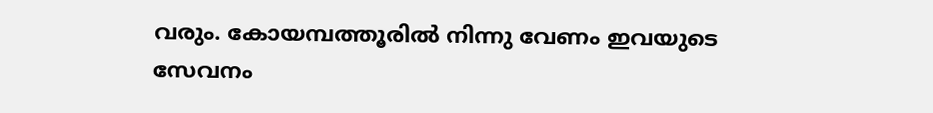വരും. കോയമ്പത്തൂരില്‍ നിന്നു വേണം ഇവയുടെ സേവനം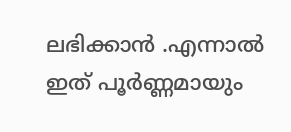ലഭിക്കാന്‍ .എന്നാല്‍ ഇത് പൂര്‍ണ്ണമായും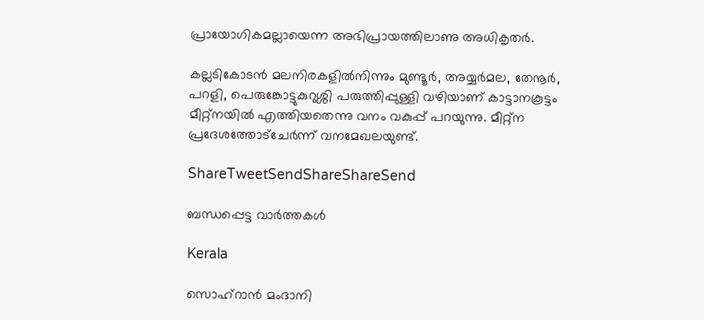പ്രായോഗികമല്ലായെന്ന അഭിപ്രായത്തിലാണു അധികൃതര്‍.

കല്ലടികോടന്‍ മലനിരകളില്‍നിന്നും മുണ്ടൂര്‍, അയ്യര്‍മല, തേനൂര്‍, പറളി, പെരുങ്കോട്ടുകുറുശ്ശി പരുത്തിപ്പുള്ളി വഴിയാണ് കാട്ടാനകൂട്ടം മീറ്റ്‌നയില്‍ എത്തിയതെന്നു വനം വകുപ്പ് പറയുന്നു. മീറ്റ്‌ന പ്രദേശത്തോട്‌ചേര്‍ന്ന് വനമേഖലയുണ്ട്.

ShareTweetSendShareShareSend

ബന്ധപ്പെട്ട വാര്‍ത്തകള്‍

Kerala

സൊഹ്റാന്‍ മംദാനി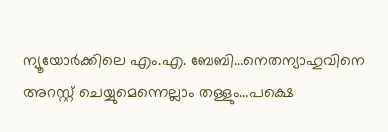ന്യൂയോര്‍ക്കിലെ എം.എ. ബേബി…നെതന്യാഹുവിനെ അറസ്റ്റ് ചെയ്യുമെന്നെല്ലാം തള്ളും…പക്ഷെ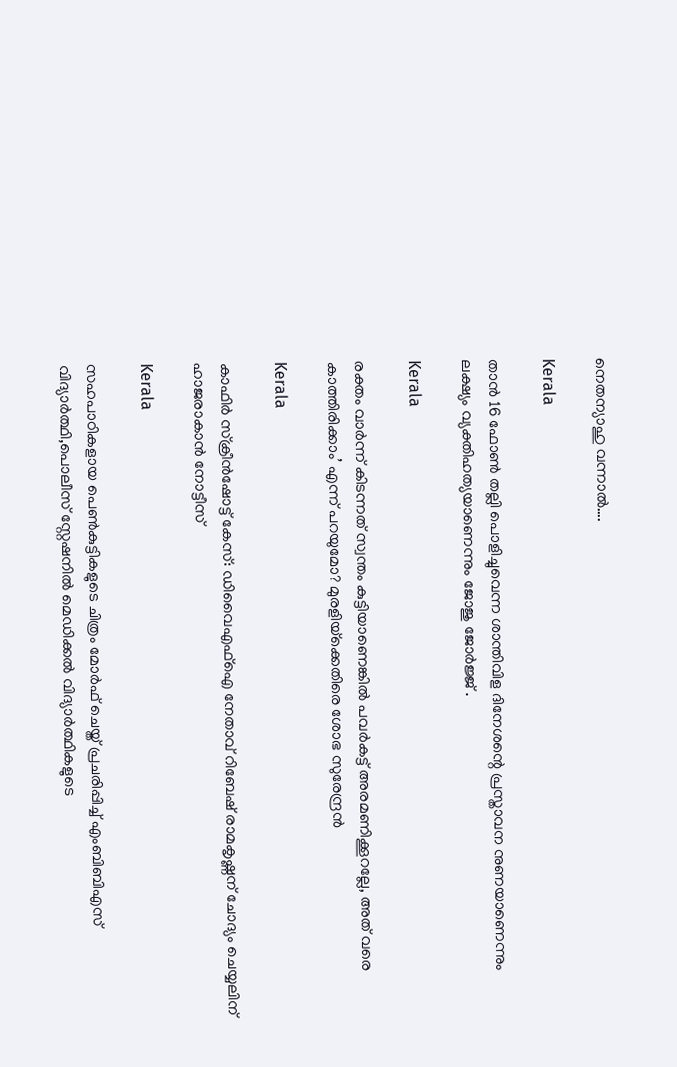നെതന്യാഹു വന്നാല്‍….

Kerala

താന്‍ 16 ഫോണ്‍ തല്ലി പൊളിച്ചുവെന്ന ശാന്തിവിള ദിനേശന്റെ പ്രസ്താവന നുണയാണെന്നും ലക്ഷ്യം വ്യക്തിഹത്യയാണെന്നും ജോജു ജോര്‍ജ്ജ് .

Kerala

രക്തം വാര്‍ന്ന് കിടന്നത് സ്വന്തം കുട്ടിയാണെങ്കില്‍ പവര്‍കട്ട് അരമണിക്കൂറല്ലേ, അത് വരെ കാത്തിരിക്കാം’ എന്ന് പറയുമോ? മുരളിയ്‌ക്കെതിരെ ശോഭ സുരേന്ദ്രൻ

Kerala

കാഫിര്‍ സ്‌ക്രീന്‍ഷോട്ട് കേസ്: ഡിവൈഎഫ്ഐ നേതാവ് റിബേഷ് രാമകൃഷ്ണന് ചോദ്യം ചെയ്യലിന് ഹാജരാകാന്‍ നോട്ടീസ്

Kerala

സഹപാഠികളായ പെണ്‍കുട്ടികളുടെ ചിത്രം മോര്‍ഫ് ചെയ്ത് പ്രചരിപ്പിച്ച് എംബിബിഎസ് വിദ്യാര്‍ത്ഥി,പൊലീസ് സ്റ്റേഷനില്‍ മെഡിക്കല്‍ വിദ്യാര്‍ത്ഥികളുടെ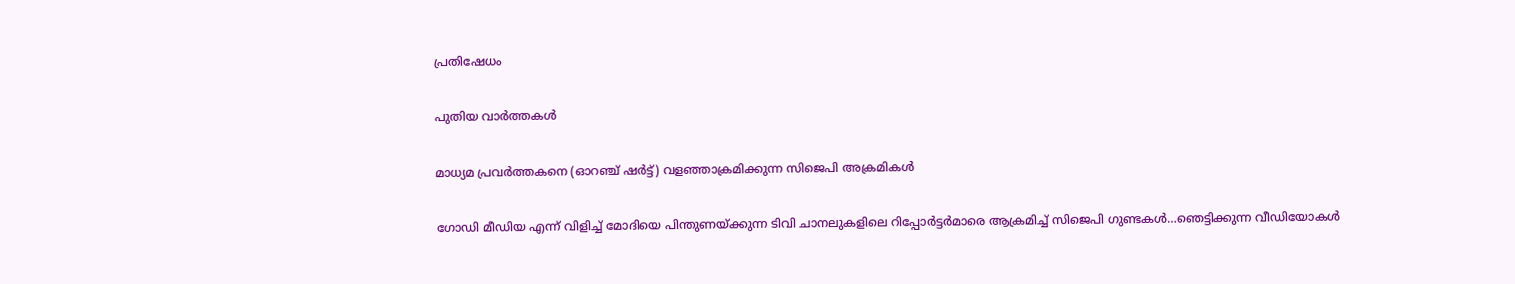പ്രതിഷേധം

പുതിയ വാര്‍ത്തകള്‍

മാധ്യമ പ്രവര്‍ത്തകനെ (ഓറഞ്ച് ഷര്‍ട്ട്) വളഞ്ഞാക്രമിക്കുന്ന സിജെപി അക്രമികള്‍

ഗോഡി മീഡിയ എന്ന് വിളിച്ച് മോദിയെ പിന്തുണയ്‌ക്കുന്ന ടിവി ചാനലുകളിലെ റിപ്പോര്‍ട്ടര്‍മാരെ ആക്രമിച്ച് സിജെപി ഗുണ്ടകള്‍…ഞെട്ടിക്കുന്ന വീഡിയോകള്‍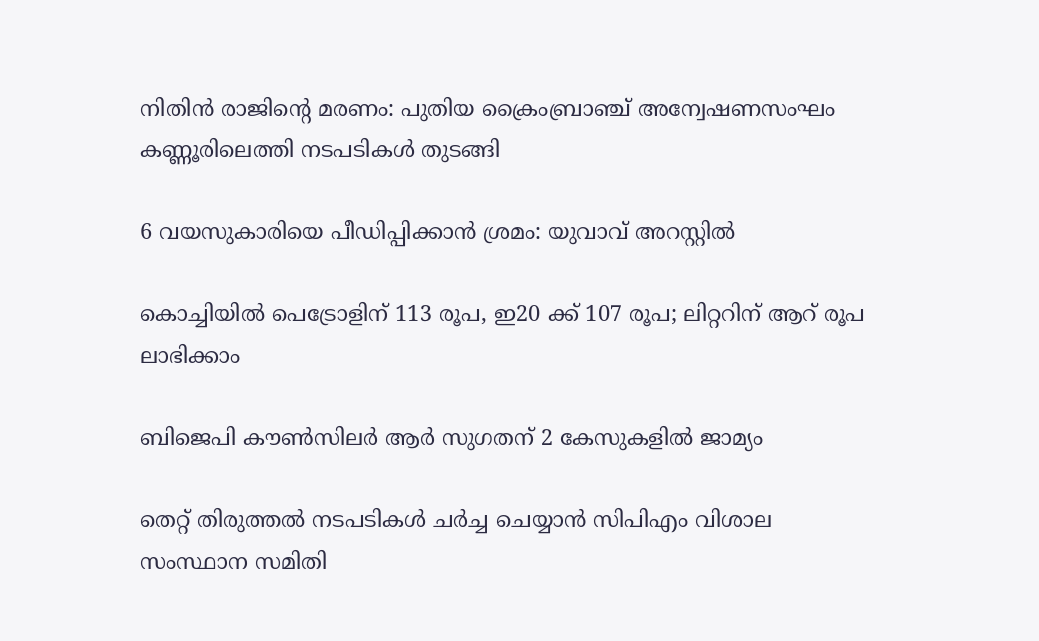നിതിന്‍ രാജിന്റെ മരണം: പുതിയ ക്രൈംബ്രാഞ്ച് അന്വേഷണസംഘം കണ്ണൂരിലെത്തി നടപടികള്‍ തുടങ്ങി

6 വയസുകാരിയെ പീഡിപ്പിക്കാന്‍ ശ്രമം: യുവാവ് അറസ്റ്റില്‍

കൊച്ചിയില്‍ പെട്രോളിന് 113 രൂപ, ഇ20 ക്ക് 107 രൂപ; ലിറ്ററിന് ആറ് രൂപ ലാഭിക്കാം

ബിജെപി കൗണ്‍സിലര്‍ ആര്‍ സുഗതന് 2 കേസുകളില്‍ ജാമ്യം

തെറ്റ് തിരുത്തല്‍ നടപടികള്‍ ചര്‍ച്ച ചെയ്യാന്‍ സിപിഎം വിശാല സംസ്ഥാന സമിതി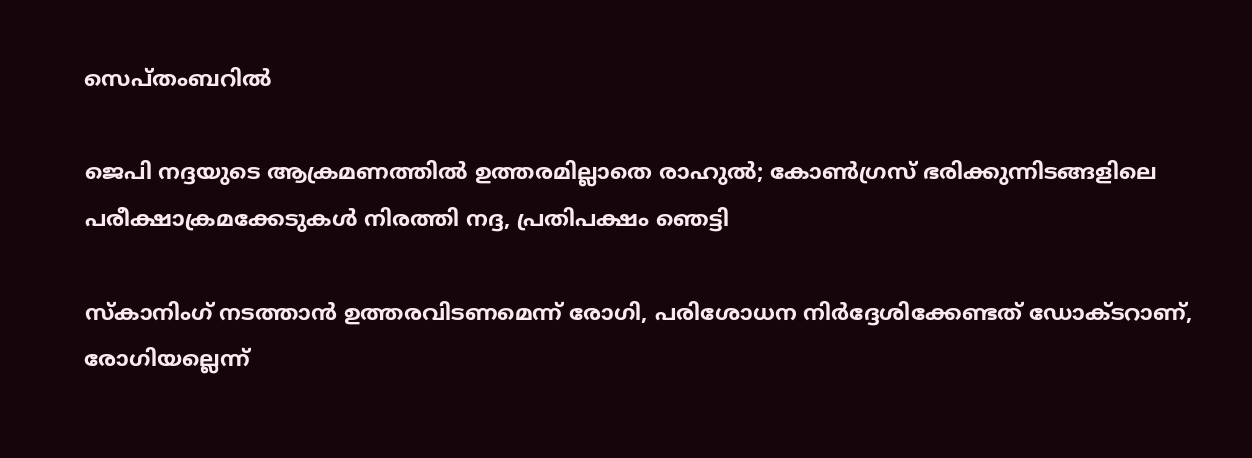സെപ്തംബറില്‍

ജെപി നദ്ദയുടെ ആക്രമണത്തില്‍ ഉത്തരമില്ലാതെ രാഹുല്‍; കോണ്‍ഗ്രസ് ഭരിക്കുന്നിടങ്ങളിലെ പരീക്ഷാക്രമക്കേടുകള്‍ നിരത്തി നദ്ദ, പ്രതിപക്ഷം ഞെട്ടി

സ്‌കാനിംഗ് നടത്താന്‍ ഉത്തരവിടണമെന്ന് രോഗി, പരിശോധന നിര്‍ദ്ദേശിക്കേണ്ടത് ഡോക്ടറാണ്, രോഗിയല്ലെന്ന്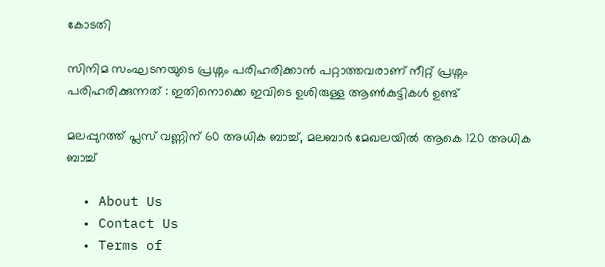കോടതി

സിനിമ സംഘടനയുടെ പ്രശ്നം പരിഹരിക്കാൻ പറ്റാത്തവരാണ് നീറ്റ് പ്രശ്നം പരിഹരിക്കുന്നത് : ഇതിനൊക്കെ ഇവിടെ ഉശിരുള്ള ആൺകുട്ടികൾ ഉണ്ട്

മലപ്പുറത്ത് പ്ലസ് വണ്ണിന് 60 അധിക ബാച്ച്, മലബാര്‍ മേഖലയില്‍ ആകെ 120 അധിക ബാച്ച്

  • About Us
  • Contact Us
  • Terms of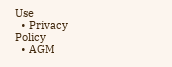Use
  • Privacy Policy
  • AGM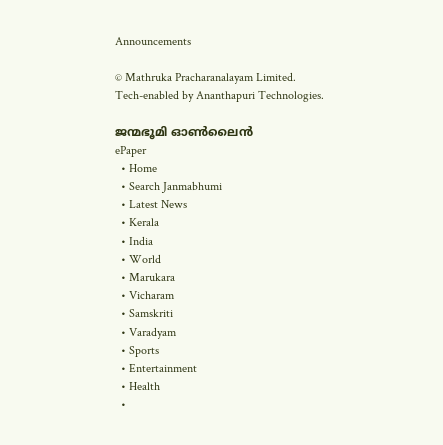Announcements

© Mathruka Pracharanalayam Limited.
Tech-enabled by Ananthapuri Technologies.

ജന്മഭൂമി ഓണ്‍ലൈന്‍
ePaper
  • Home
  • Search Janmabhumi
  • Latest News
  • Kerala
  • India
  • World
  • Marukara
  • Vicharam
  • Samskriti
  • Varadyam
  • Sports
  • Entertainment
  • Health
  •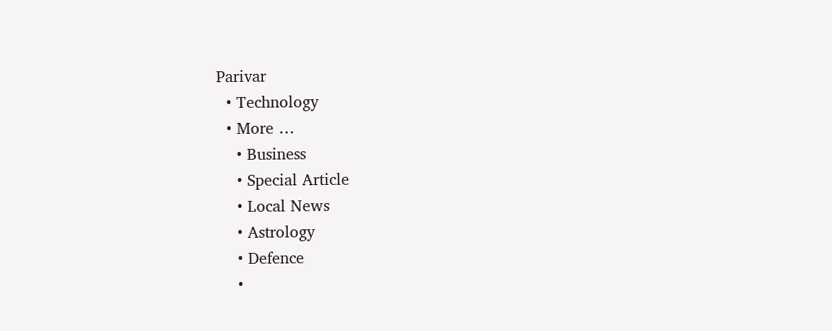Parivar
  • Technology
  • More …
    • Business
    • Special Article
    • Local News
    • Astrology
    • Defence
    •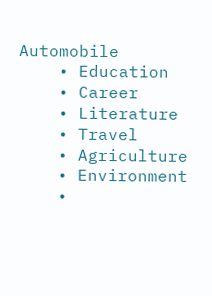Automobile
    • Education
    • Career
    • Literature
    • Travel
    • Agriculture
    • Environment
    •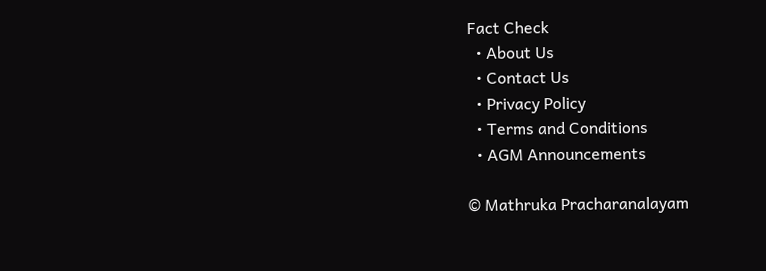Fact Check
  • About Us
  • Contact Us
  • Privacy Policy
  • Terms and Conditions
  • AGM Announcements

© Mathruka Pracharanalayam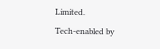Limited.
Tech-enabled by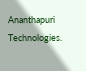Ananthapuri Technologies.